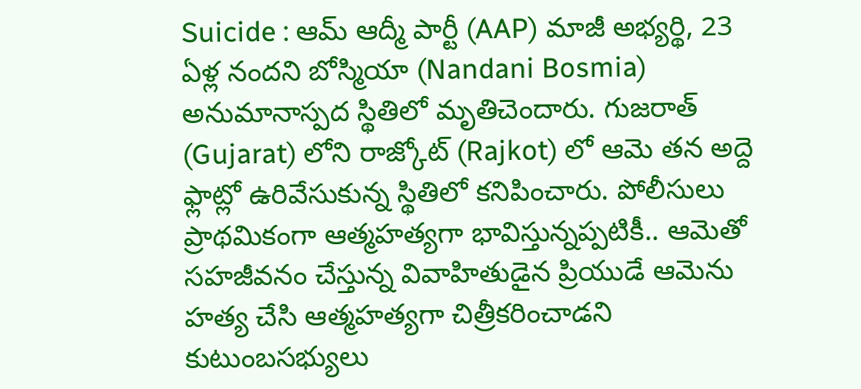Suicide : ఆమ్ ఆద్మీ పార్టీ (AAP) మాజీ అభ్యర్థి, 23 ఏళ్ల నందని బోస్మియా (Nandani Bosmia) అనుమానాస్పద స్థితిలో మృతిచెందారు. గుజరాత్ (Gujarat) లోని రాజ్కోట్ (Rajkot) లో ఆమె తన అద్దె ఫ్లాట్లో ఉరివేసుకున్న స్థితిలో కనిపించారు. పోలీసులు ప్రాథమికంగా ఆత్మహత్యగా భావిస్తున్నప్పటికీ.. ఆమెతో సహజీవనం చేస్తున్న వివాహితుడైన ప్రియుడే ఆమెను హత్య చేసి ఆత్మహత్యగా చిత్రీకరించాడని కుటుంబసభ్యులు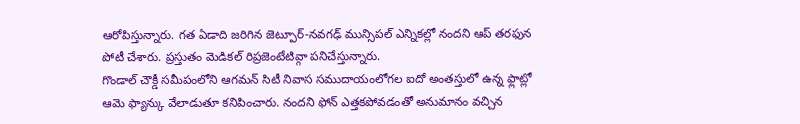ఆరోపిస్తున్నారు. గత ఏడాది జరిగిన జెట్పూర్-నవగఢ్ మున్సిపల్ ఎన్నికల్లో నందని ఆప్ తరఫున పోటీ చేశారు. ప్రస్తుతం మెడికల్ రిప్రజెంటేటివ్గా పనిచేస్తున్నారు.
గొండాల్ చౌక్డీ సమీపంలోని ఆగమన్ సిటీ నివాస సముదాయంలోగల ఐదో అంతస్తులో ఉన్న ఫ్లాట్లో ఆమె ఫ్యాన్కు వేలాడుతూ కనిపించారు. నందని ఫోన్ ఎత్తకపోవడంతో అనుమానం వచ్చిన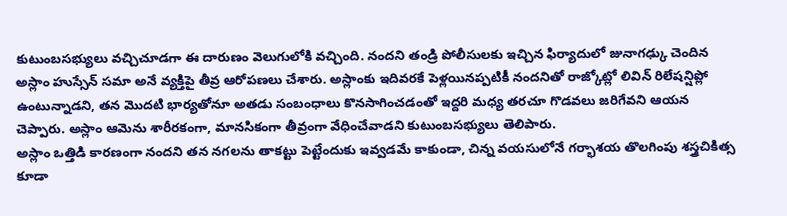కుటుంబసభ్యులు వచ్చిచూడగా ఈ దారుణం వెలుగులోకి వచ్చింది. నందని తండ్రి పోలీసులకు ఇచ్చిన ఫిర్యాదులో జునాగఢ్కు చెందిన అస్లాం హుస్సేన్ సమా అనే వ్యక్తిపై తీవ్ర ఆరోపణలు చేశారు. అస్లాంకు ఇదివరకే పెళ్లయినప్పటికీ నందనితో రాజ్కోట్లో లివిన్ రిలేషన్షిప్లో ఉంటున్నాడని, తన మొదటి భార్యతోనూ అతడు సంబంధాలు కొనసాగించడంతో ఇద్దరి మధ్య తరచూ గొడవలు జరిగేవని ఆయన చెప్పారు. అస్లాం ఆమెను శారీరకంగా, మానసికంగా తీవ్రంగా వేధించేవాడని కుటుంబసభ్యులు తెలిపారు.
అస్లాం ఒత్తిడి కారణంగా నందని తన నగలను తాకట్టు పెట్టేందుకు ఇవ్వడమే కాకుండా, చిన్న వయసులోనే గర్భాశయ తొలగింపు శస్త్రచికిత్స కూడా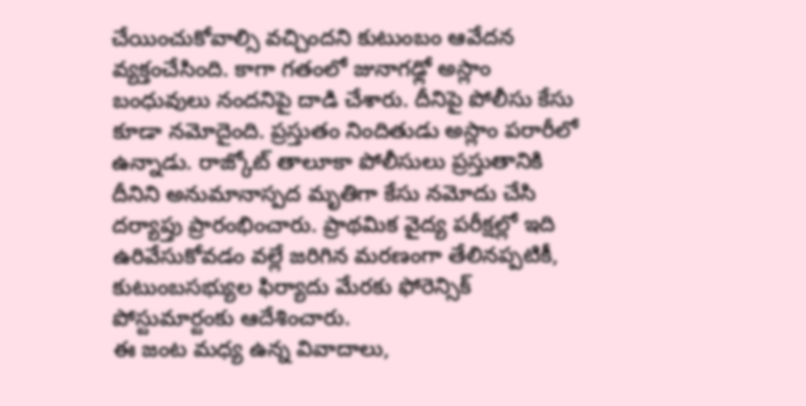చేయించుకోవాల్సి వచ్చిందని కుటుంబం ఆవేదన వ్యక్తంచేసింది. కాగా గతంలో జునాగఢ్లో అస్లాం బంధువులు నందనిపై దాడి చేశారు. దీనిపై పోలీసు కేసు కూడా నమోదైంది. ప్రస్తుతం నిందితుడు అస్లాం పరారీలో ఉన్నాడు. రాజ్కోట్ తాలూకా పోలీసులు ప్రస్తుతానికి దీనిని అనుమానాస్పద మృతిగా కేసు నమోదు చేసి దర్యాప్తు ప్రారంభించారు. ప్రాథమిక వైద్య పరీక్షల్లో ఇది ఉరివేసుకోవడం వల్లే జరిగిన మరణంగా తేలినప్పటికీ, కుటుంబసభ్యుల ఫిర్యాదు మేరకు ఫోరెన్సిక్ పోస్టుమార్టంకు ఆదేశించారు.
ఈ జంట మధ్య ఉన్న వివాదాలు,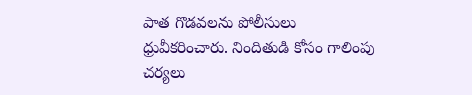పాత గొడవలను పోలీసులు ధ్రువీకరించారు. నిందితుడి కోసం గాలింపు చర్యలు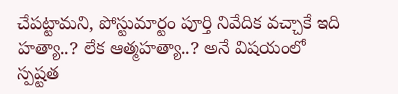చేపట్టామని, పోస్టుమార్టం పూర్తి నివేదిక వచ్చాకే ఇది హత్యా..? లేక ఆత్మహత్యా..? అనే విషయంలో స్పష్టత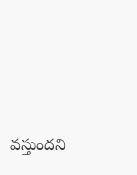వస్తుందని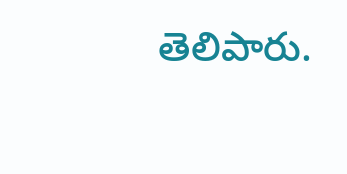తెలిపారు.